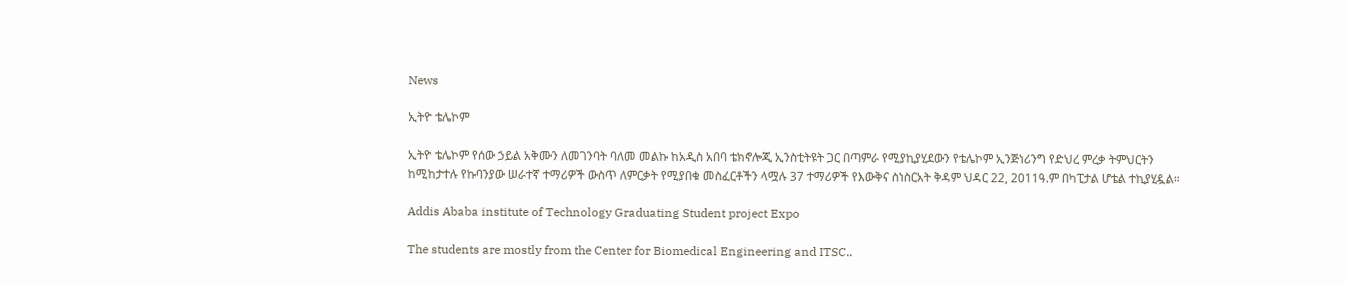News

ኢትዮ ቴሌኮም

ኢትዮ ቴሌኮም የሰው ኃይል አቅሙን ለመገንባት ባለመ መልኩ ከአዲስ አበባ ቴክኖሎጂ ኢንስቲትዩት ጋር በጣምራ የሚያኪያሂደውን የቴሌኮም ኢንጅነሪንግ የድህረ ምረቃ ትምህርትን ከሚከታተሉ የኩባንያው ሠራተኛ ተማሪዎች ውስጥ ለምርቃት የሚያበቁ መስፈርቶችን ላሟሉ 37 ተማሪዎች የእውቅና ስነስርአት ቅዳም ህዳር 22, 2011ዓ.ም በካፒታል ሆቴል ተኪያሂዷል።

Addis Ababa institute of Technology Graduating Student project Expo

The students are mostly from the Center for Biomedical Engineering and ITSC..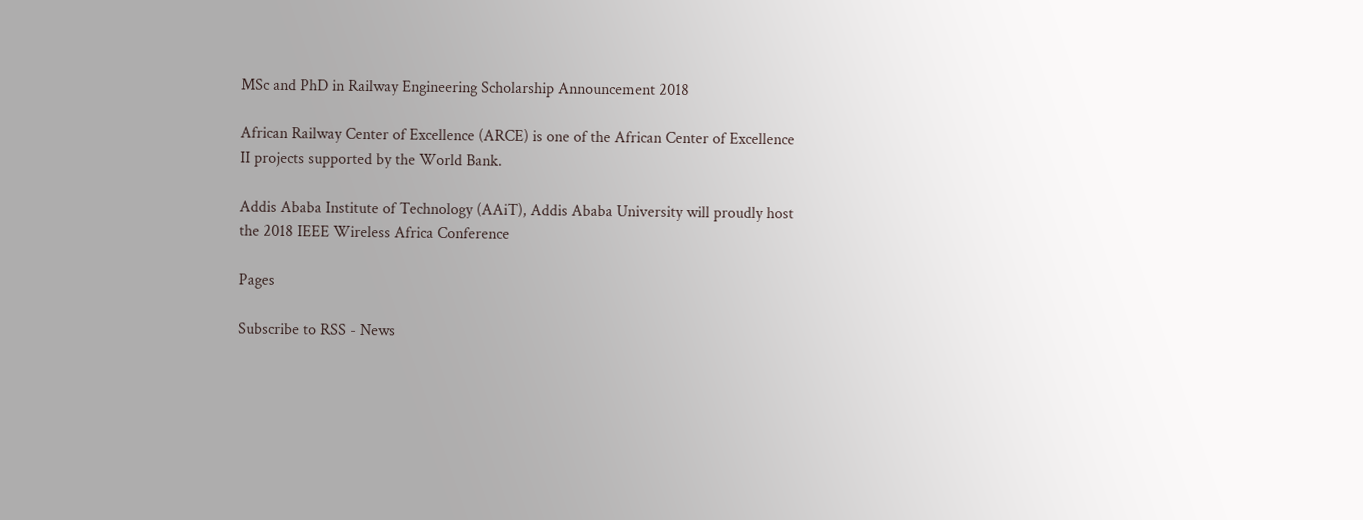MSc and PhD in Railway Engineering Scholarship Announcement 2018

African Railway Center of Excellence (ARCE) is one of the African Center of Excellence II projects supported by the World Bank.

Addis Ababa Institute of Technology (AAiT), Addis Ababa University will proudly host the 2018 IEEE Wireless Africa Conference

Pages

Subscribe to RSS - News